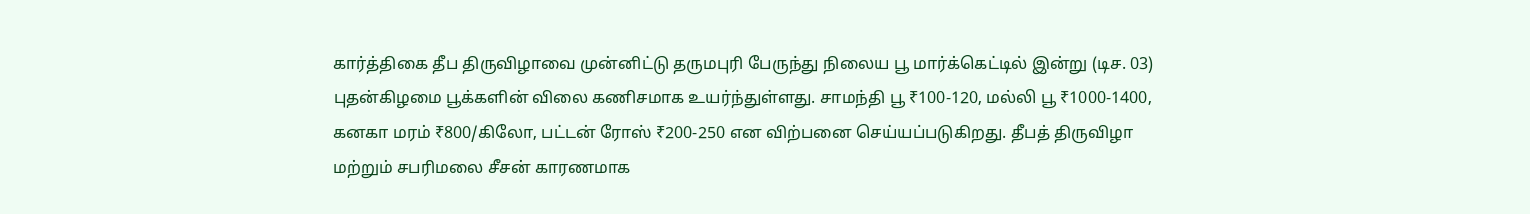கார்த்திகை தீப திருவிழாவை முன்னிட்டு தருமபுரி பேருந்து நிலைய பூ மார்க்கெட்டில் இன்று (டிச. 03) புதன்கிழமை பூக்களின் விலை கணிசமாக உயர்ந்துள்ளது. சாமந்தி பூ ₹100-120, மல்லி பூ ₹1000-1400, கனகா மரம் ₹800/கிலோ, பட்டன் ரோஸ் ₹200-250 என விற்பனை செய்யப்படுகிறது. தீபத் திருவிழா மற்றும் சபரிமலை சீசன் காரணமாக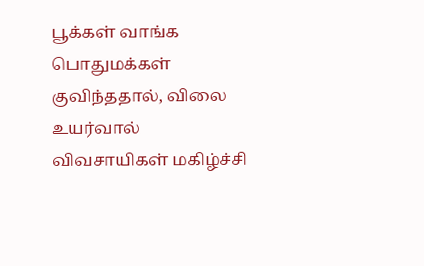பூக்கள் வாங்க பொதுமக்கள் குவிந்ததால், விலை உயர்வால் விவசாயிகள் மகிழ்ச்சி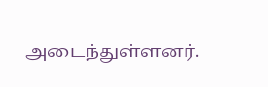அடைந்துள்ளனர்.